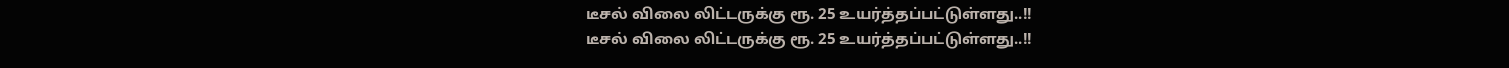டீசல் விலை லிட்டருக்கு ரூ. 25 உயர்த்தப்பட்டுள்ளது..!!
டீசல் விலை லிட்டருக்கு ரூ. 25 உயர்த்தப்பட்டுள்ளது..!!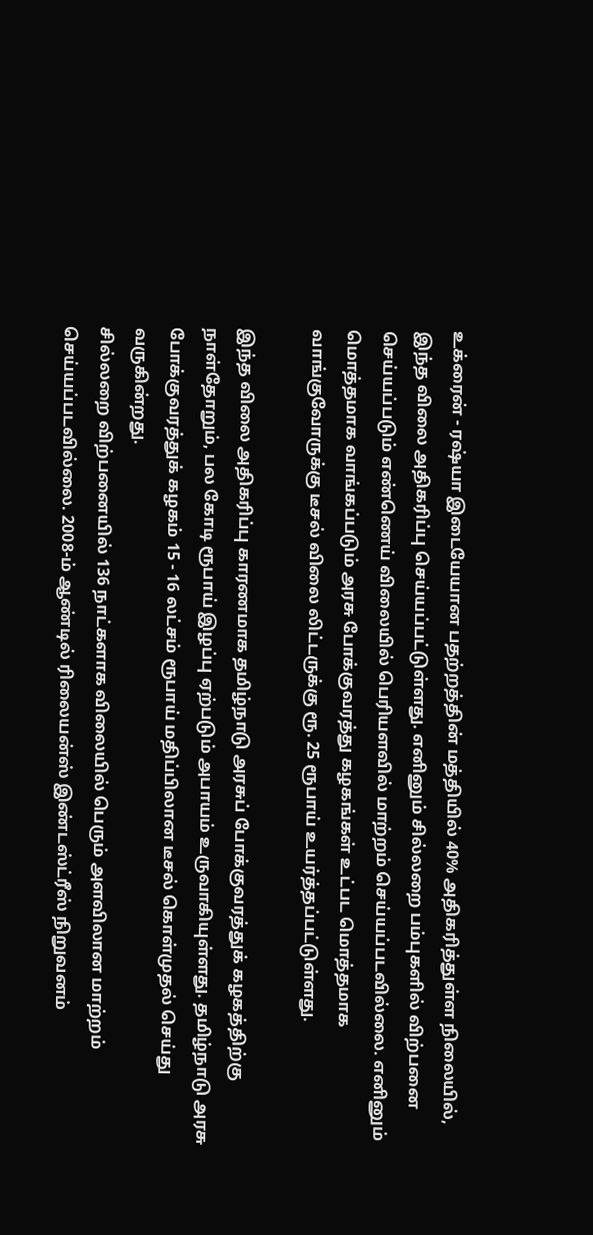உக்ரைன் - ரஷ்யா இடையேயான பதற்றத்தின் மத்தியில் 40% அதிகரித்துள்ள நிலையில், இந்த விலை அதிகரிப்பு செய்யப்பட்டுள்ளது. எனினும் சில்லறை பம்புகளில் விற்பனை செய்யப்படும் எண்ணெய் விலையில் பெரியளவில் மாற்றம் செய்யப்படவில்லை. எனினும் மொத்தமாக வாங்கப்படும் அரசு போக்குவரத்து கழகங்கள் உட்பட மொத்தமாக வாங்குவோருக்கு டீசல் விலை லிட்டருக்கு ரூ. 25 ரூபாய் உயர்த்தப்பட்டுள்ளது.

இந்த விலை அதிகரிப்பு காரணமாக தமிழ்நாடு அரசுப் போக்குவரத்துக் கழகத்திற்கு நாள்தோறும், பல கோடி ரூபாய் இழப்பு ஏற்படும் அபாயம் உருவாகியுள்ளது. தமிழ்நாடு அரசு போக்குவரத்துக் கழகம் 15 - 16 லட்சம் ரூபாய் மதிப்பிலான டீசல் கொள்முதல் செய்து வருகின்றது.
சில்லறை விற்பனையில் 136 நாட்களாக விலையில் பெரும் அளவிலான மாற்றம் செய்யப்படவில்லை. 2008-ம் ஆண்டில் ரிலையன்ஸ் இண்டஸ்ட்ரீஸ் நிறுவனம்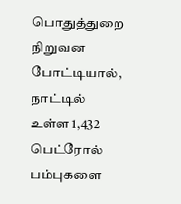பொதுத்துறை நிறுவன போட்டியால், நாட்டில் உள்ள 1,432 பெட்ரோல் பம்புகளை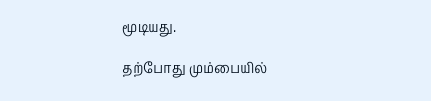மூடியது.

தற்போது மும்பையில்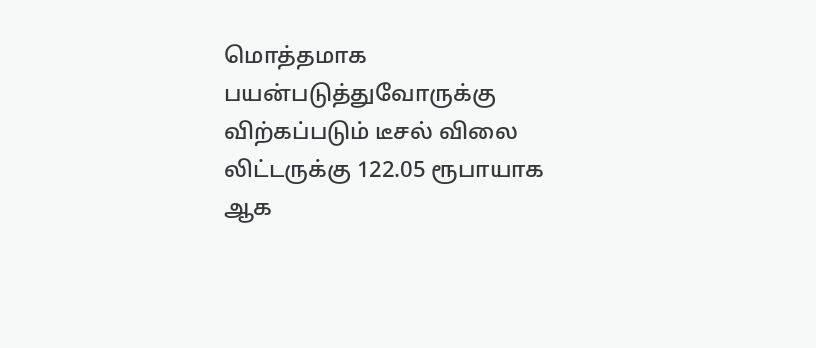மொத்தமாக பயன்படுத்துவோருக்கு விற்கப்படும் டீசல் விலை லிட்டருக்கு 122.05 ரூபாயாக ஆக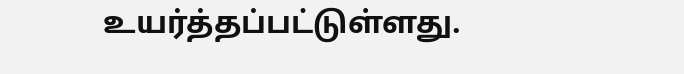உயர்த்தப்பட்டுள்ளது.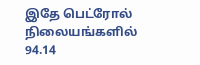இதே பெட்ரோல் நிலையங்களில் 94.14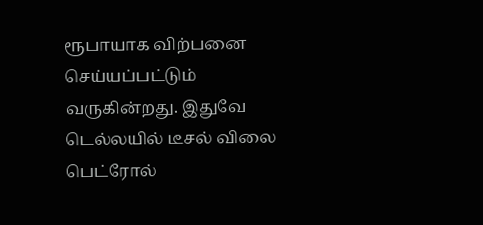ரூபாயாக விற்பனை செய்யப்பட்டும் வருகின்றது. இதுவே டெல்லயில் டீசல் விலை பெட்ரோல்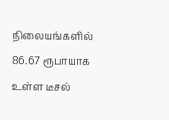நிலையங்களில் 86.67 ரூபாயாக உள்ள டீசல்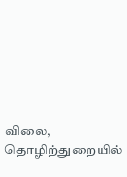விலை, தொழிற்துறையில்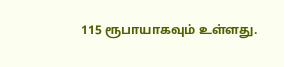115 ரூபாயாகவும் உள்ளது.